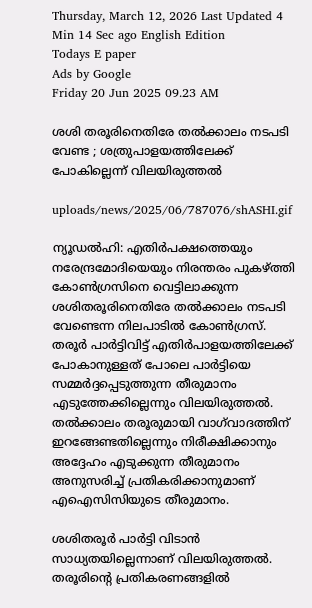Thursday, March 12, 2026 Last Updated 4 Min 14 Sec ago English Edition
Todays E paper
Ads by Google
Friday 20 Jun 2025 09.23 AM

ശശി തരൂരിനെതിരേ തല്‍ക്കാലം നടപടി വേണ്ട ; ശത്രുപാളയത്തിലേക്ക് പോകില്ലെന്ന് വിലയിരുത്തല്‍

uploads/news/2025/06/787076/shASHI.gif

ന്യൂഡല്‍ഹി: എതിര്‍പക്ഷത്തെയും നരേന്ദ്രമോദിയെയും നിരന്തരം പുകഴ്ത്തി കോണ്‍ഗ്രസിനെ വെട്ടിലാക്കുന്ന ശശിതരൂരിനെതിരേ തല്‍ക്കാലം നടപടി വേണ്ടെന്ന നിലപാടില്‍ കോണ്‍ഗ്രസ്. തരൂര്‍ പാര്‍ട്ടിവിട്ട് എതിര്‍പാളയത്തിലേക്ക് പോകാനുള്ളത് പോലെ പാര്‍ട്ടിയെ സമ്മര്‍ദ്ദപ്പെടുത്തുന്ന തീരുമാനം എടുത്തേക്കില്ലെന്നും വിലയിരുത്തല്‍. തല്‍ക്കാലം തരൂരുമായി വാഗ്‌വാദത്തിന് ഇറങ്ങേണ്ടതില്ലെന്നും നിരീക്ഷിക്കാനും അദ്ദേഹം എടുക്കുന്ന തീരുമാനം അനുസരിച്ച് പ്രതികരിക്കാനുമാണ് എഐസിസിയുടെ തീരുമാനം.

ശശിതരൂര്‍ പാര്‍ട്ടി വിടാന്‍ സാധ്യതയില്ലെന്നാണ് വിലയിരുത്തല്‍. തരൂരിന്റെ പ്രതികരണങ്ങളില്‍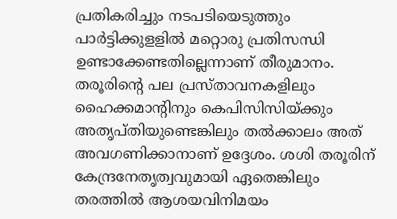പ്രതികരിച്ചും നടപടിയെടുത്തും പാര്‍ട്ടിക്കുളളില്‍ മറ്റൊരു പ്രതിസന്ധി ഉണ്ടാക്കേണ്ടതില്ലെന്നാണ് തീരുമാനം. തരൂരിന്റെ പല പ്രസ്താവനകളിലും ഹൈക്കമാന്റിനും കെപിസിസിയ്ക്കും അതൃപ്തിയുണ്ടെങ്കിലും തല്‍ക്കാലം അത് അവഗണിക്കാനാണ് ഉദ്ദേശം. ശശി തരൂരിന് കേന്ദ്രനേതൃത്വവുമായി ഏതെങ്കിലും തരത്തില്‍ ആശയവിനിമയം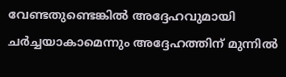വേണ്ടതുണ്ടെങ്കില്‍ അദ്ദേഹവുമായി ചര്‍ച്ചയാകാമെന്നും അദ്ദേഹത്തിന് മുന്നില്‍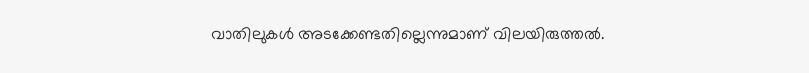വാതിലുകള്‍ അടക്കേണ്ടതില്ലെന്നുമാണ് വിലയിരുത്തല്‍.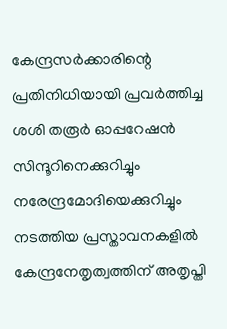കേന്ദ്രസര്‍ക്കാരിന്റെ പ്രതിനിധിയായി പ്രവര്‍ത്തിച്ച ശശി തരൂര്‍ ഓപ്പറേഷന്‍ സിന്ദൂറിനെക്കുറിച്ചും നരേന്ദ്രമോദിയെക്കുറിച്ചും നടത്തിയ പ്രസ്താവനകളില്‍ കേന്ദ്രനേതൃത്വത്തിന് അതൃപ്തി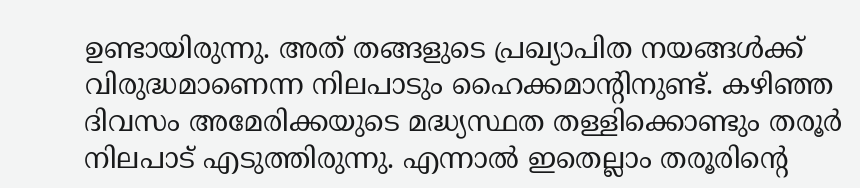ഉണ്ടായിരുന്നു. അത് തങ്ങളുടെ പ്രഖ്യാപിത നയങ്ങള്‍ക്ക് വിരുദ്ധമാണെന്ന നിലപാടും ഹൈക്കമാന്റിനുണ്ട്. കഴിഞ്ഞ ദിവസം അമേരിക്കയുടെ മദ്ധ്യസ്ഥത തള്ളിക്കൊണ്ടും തരൂര്‍ നിലപാട് എടുത്തിരുന്നു. എന്നാല്‍ ഇതെല്ലാം തരൂരിന്റെ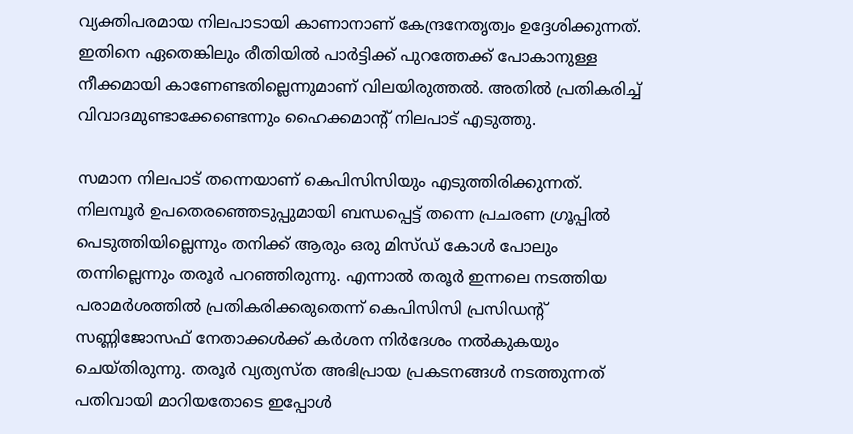വ്യക്തിപരമായ നിലപാടായി കാണാനാണ് കേന്ദ്രനേതൃത്വം ഉദ്ദേശിക്കുന്നത്. ഇതിനെ ഏതെങ്കിലും രീതിയില്‍ പാര്‍ട്ടിക്ക് പുറത്തേക്ക് പോകാനുള്ള നീക്കമായി കാണേണ്ടതില്ലെന്നുമാണ് വിലയിരുത്തല്‍. അതില്‍ പ്രതികരിച്ച് വിവാദമുണ്ടാക്കേണ്ടെന്നും ഹൈക്കമാന്റ് നിലപാട് എടുത്തു.

സമാന നിലപാട് തന്നെയാണ് കെപിസിസിയും എടുത്തിരിക്കുന്നത്. നിലമ്പൂര്‍ ഉപതെരഞ്ഞെടുപ്പുമായി ബന്ധപ്പെട്ട് തന്നെ പ്രചരണ ഗ്രൂപ്പില്‍ പെടുത്തിയില്ലെന്നും തനിക്ക് ആരും ഒരു മിസ്ഡ് കോള്‍ പോലും തന്നില്ലെന്നും തരൂര്‍ പറഞ്ഞിരുന്നു. എന്നാല്‍ തരൂര്‍ ഇന്നലെ നടത്തിയ പരാമര്‍ശത്തില്‍ പ്രതികരിക്കരുതെന്ന് കെപിസിസി പ്രസിഡന്റ് സണ്ണിജോസഫ് നേതാക്കള്‍ക്ക് കര്‍ശന നിര്‍ദേശം നല്‍കുകയും ചെയ്തിരുന്നു. തരൂര്‍ വ്യത്യസ്ത അഭിപ്രായ പ്രകടനങ്ങള്‍ നടത്തുന്നത് പതിവായി മാറിയതോടെ ഇപ്പോള്‍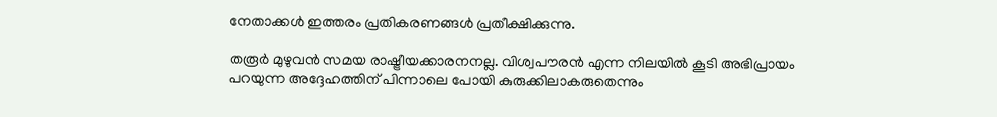നേതാക്കള്‍ ഇത്തരം പ്രതികരണങ്ങള്‍ പ്രതീക്ഷിക്കുന്നു.

തരൂര്‍ മുഴുവന്‍ സമയ രാഷ്ട്രീയക്കാരനനല്ല. വിശ്വപൗരന്‍ എന്ന നിലയില്‍ കൂടി അഭിപ്രായം പറയുന്ന അദ്ദേഹത്തിന് പിന്നാലെ പോയി കുരുക്കിലാകരുതെന്നും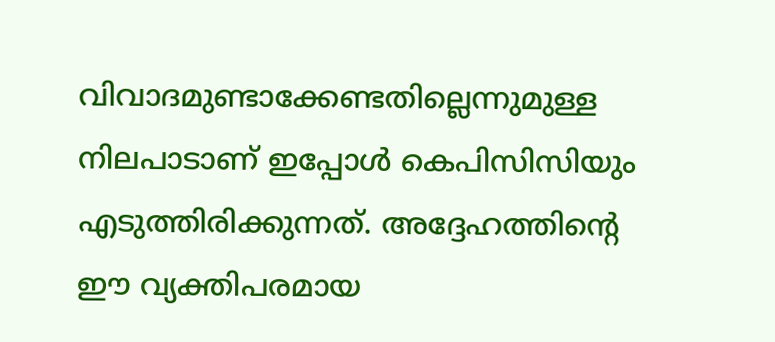വിവാദമുണ്ടാക്കേണ്ടതില്ലെന്നുമുള്ള നിലപാടാണ് ഇപ്പോള്‍ കെപിസിസിയും എടുത്തിരിക്കുന്നത്. അദ്ദേഹത്തിന്റെ ഈ വ്യക്തിപരമായ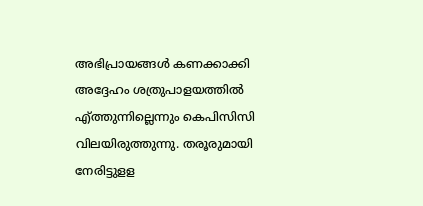അഭിപ്രായങ്ങള്‍ കണക്കാക്കി അദ്ദേഹം ശത്രുപാളയത്തില്‍ എ്ത്തുന്നില്ലെന്നും കെപിസിസി വിലയിരുത്തുന്നു. തരൂരുമായി നേരിട്ടുളള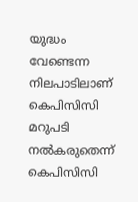യുദ്ധം വേണ്ടെന്ന നിലപാടിലാണ് കെപിസിസി മറുപടി നല്‍കരുതെന്ന് കെപിസിസി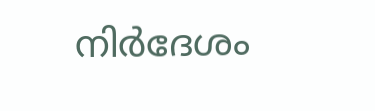നിര്‍ദേശം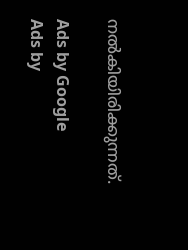നല്‍കിയിരിക്കുന്നത്.

Ads by Google
Ads by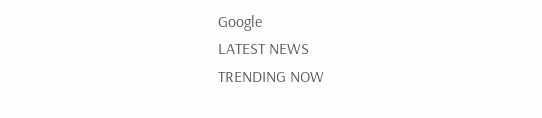Google
LATEST NEWS
TRENDING NOW